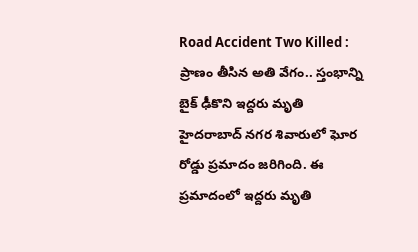Road Accident Two Killed : ప్రాణం తీసిన అతి వేగం.. స్తంభాన్ని బైక్ ఢీకొని ఇద్దరు మృతి
హైదరాబాద్ నగర శివారులో ఘోర రోడ్డు ప్రమాదం జరిగింది. ఈ ప్రమాదంలో ఇద్దరు మృతి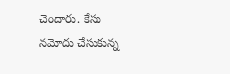చెందారు. కేసు నమోదు చేసుకున్న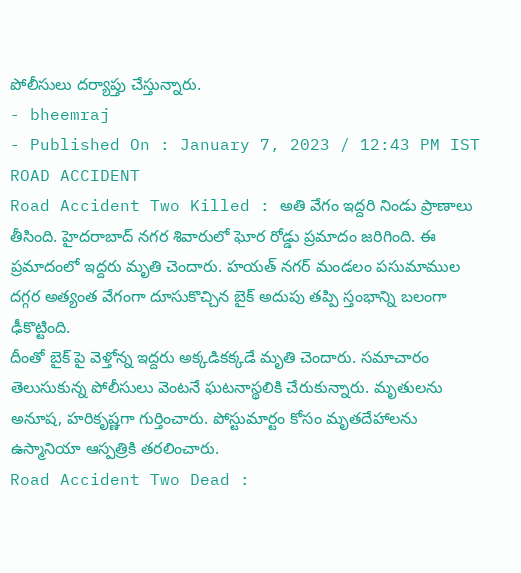పోలీసులు దర్యాప్తు చేస్తున్నారు.
- bheemraj
- Published On : January 7, 2023 / 12:43 PM IST
ROAD ACCIDENT
Road Accident Two Killed : అతి వేగం ఇద్దరి నిండు ప్రాణాలు తీసింది. హైదరాబాద్ నగర శివారులో ఘోర రోడ్డు ప్రమాదం జరిగింది. ఈ ప్రమాదంలో ఇద్దరు మృతి చెందారు. హయత్ నగర్ మండలం పసుమాముల దగ్గర అత్యంత వేగంగా దూసుకొచ్చిన బైక్ అదుపు తప్పి స్తంభాన్ని బలంగా ఢీకొట్టింది.
దీంతో బైక్ పై వెళ్తోన్న ఇద్దరు అక్కడికక్కడే మృతి చెందారు. సమాచారం తెలుసుకున్న పోలీసులు వెంటనే ఘటనాస్థలికి చేరుకున్నారు. మృతులను అనూష, హరికృష్ణగా గుర్తించారు. పోస్టుమార్టం కోసం మృతదేహాలను ఉస్మానియా ఆస్పత్రికి తరలించారు.
Road Accident Two Dead :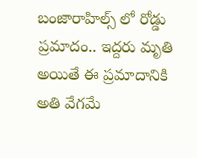బంజారాహిల్స్ లో రోడ్డు ప్రమాదం.. ఇద్దరు మృతి
అయితే ఈ ప్రమాదానికి అతి వేగమే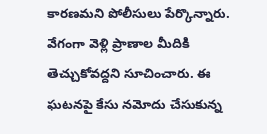కారణమని పోలీసులు పేర్కొన్నారు. వేగంగా వెళ్లి ప్రాణాల మీదికి తెచ్చుకోవద్దని సూచించారు. ఈ ఘటనపై కేసు నమోదు చేసుకున్న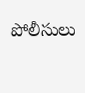పోలీసులు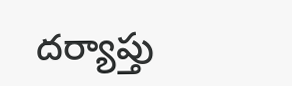దర్యాప్తు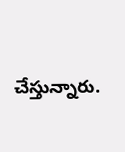చేస్తున్నారు.